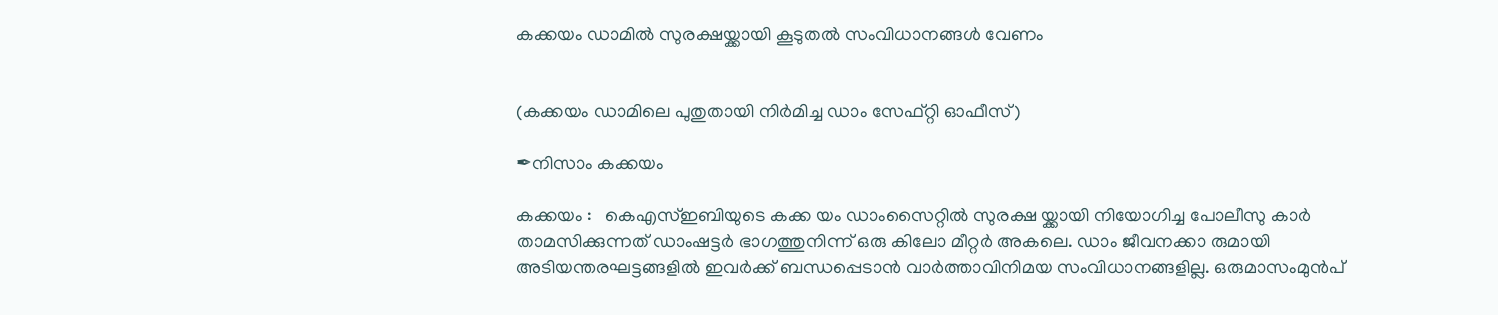കക്കയം ഡാമിൽ സുരക്ഷയ്ക്കായി കൂടുതൽ സംവിധാനങ്ങൾ വേണം


(കക്കയം ഡാമിലെ പുതുതായി നിർമിച്ച ഡാം സേഫ്റ്റി ഓഫീസ്)

✒നിസാം കക്കയം

കക്കയം :   കെഎസ്ഇബിയുടെ കക്ക യം ഡാംസൈറ്റിൽ സുരക്ഷ യ്ക്കായി നിയോഗിച്ച പോലീസു കാർ താമസിക്കുന്നത് ഡാംഷട്ടർ ഭാഗത്തുനിന്ന് ഒരു കിലോ മീറ്റർ അകലെ. ഡാം ജീവനക്കാ രുമായി അടിയന്തരഘട്ടങ്ങളിൽ ഇവർക്ക് ബന്ധപ്പെടാൻ വാർത്താവിനിമയ സംവിധാനങ്ങളില്ല. ഒരുമാസംമുൻപ്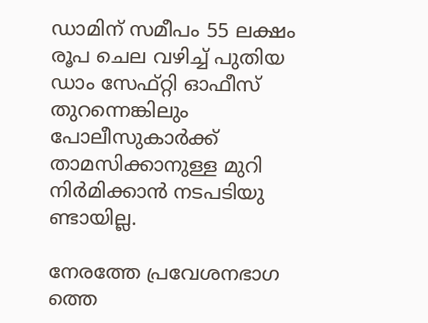ഡാമിന് സമീപം 55 ലക്ഷം രൂപ ചെല വഴിച്ച് പുതിയ ഡാം സേഫ്റ്റി ഓഫീസ് തുറന്നെങ്കിലും പോലീസുകാർക്ക് താമസിക്കാനുള്ള മുറി നിർമിക്കാൻ നടപടിയു ണ്ടായില്ല.

നേരത്തേ പ്രവേശനഭാഗ ത്തെ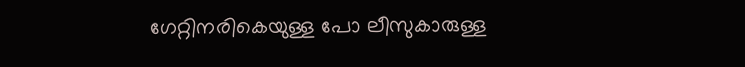ഗേറ്റിനരികെയുള്ള പോ ലീസുകാരുള്ള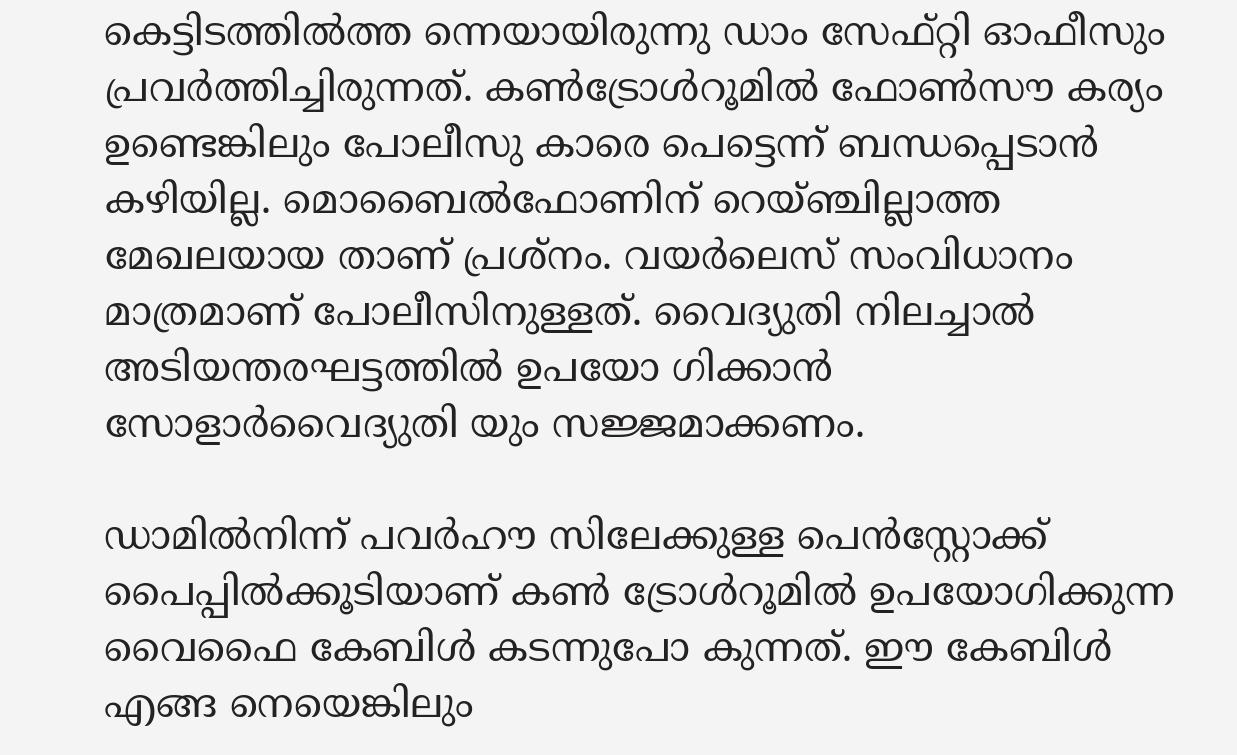കെട്ടിടത്തിൽത്ത ന്നെയായിരുന്നു ഡാം സേഫ്റ്റി ഓഫീസും പ്രവർത്തിച്ചിരുന്നത്. കൺട്രോൾറൂമിൽ ഫോൺസൗ കര്യം ഉണ്ടെങ്കിലും പോലീസു കാരെ പെട്ടെന്ന് ബന്ധപ്പെടാൻ കഴിയില്ല. മൊബൈൽഫോണിന് റെയ്ഞ്ചില്ലാത്ത മേഖലയായ താണ് പ്രശ്നം. വയർലെസ് സംവിധാനം മാത്രമാണ് പോലീസിനുള്ളത്. വൈദ്യുതി നിലച്ചാൽ അടിയന്തരഘട്ടത്തിൽ ഉപയോ ഗിക്കാൻ സോളാർവൈദ്യുതി യും സജ്ജമാക്കണം.

ഡാമിൽനിന്ന് പവർഹൗ സിലേക്കുള്ള പെൻസ്റ്റോക്ക് പൈപ്പിൽക്കൂടിയാണ് കൺ ട്രോൾറൂമിൽ ഉപയോഗിക്കുന്ന വൈഫൈ കേബിൾ കടന്നുപോ കുന്നത്. ഈ കേബിൾ എങ്ങ നെയെങ്കിലും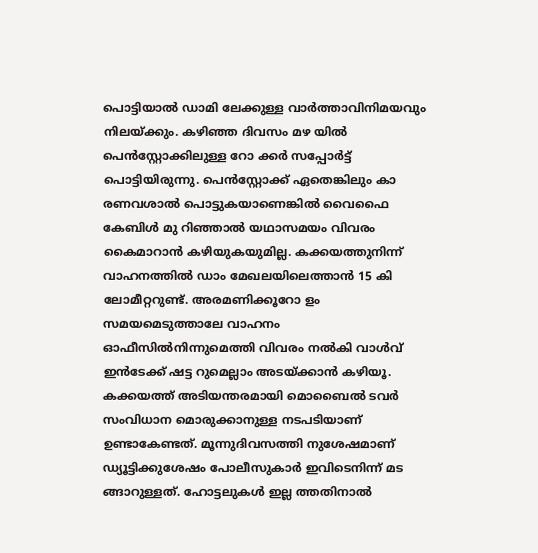പൊട്ടിയാൽ ഡാമി ലേക്കുള്ള വാർത്താവിനിമയവും നിലയ്ക്കും. കഴിഞ്ഞ ദിവസം മഴ യിൽ പെൻസ്റ്റോക്കിലുള്ള റോ ക്കർ സപ്പോർട്ട് പൊട്ടിയിരുന്നു. പെൻസ്റ്റോക്ക് ഏതെങ്കിലും കാ രണവശാൽ പൊട്ടുകയാണെങ്കിൽ വൈഫൈ കേബിൾ മു റിഞ്ഞാൽ യഥാസമയം വിവരം കൈമാറാൻ കഴിയുകയുമില്ല. കക്കയത്തുനിന്ന് വാഹനത്തിൽ ഡാം മേഖലയിലെത്താൻ 15 കി ലോമീറ്ററുണ്ട്. അരമണിക്കൂറോ ളം സമയമെടുത്താലേ വാഹനം ഓഫീസിൽനിന്നുമെത്തി വിവരം നൽകി വാൾവ് ഇൻടേക്ക് ഷട്ട റുമെല്ലാം അടയ്ക്കാൻ കഴിയൂ. കക്കയത്ത് അടിയന്തരമായി മൊബൈൽ ടവർ സംവിധാന മൊരുക്കാനുള്ള നടപടിയാണ് ഉണ്ടാകേണ്ടത്. മൂന്നുദിവസത്തി നുശേഷമാണ് ഡ്യൂട്ടിക്കുശേഷം പോലീസുകാർ ഇവിടെനിന്ന് മട ങ്ങാറുള്ളത്. ഹോട്ടലുകൾ ഇല്ല ത്തതിനാൽ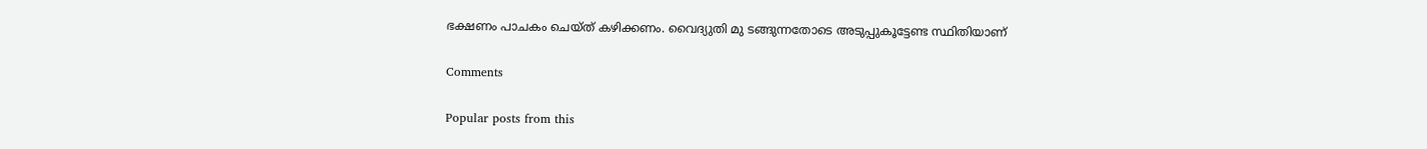ഭക്ഷണം പാചകം ചെയ്ത് കഴിക്കണം. വൈദ്യുതി മു ടങ്ങുന്നതോടെ അടുപ്പുകൂട്ടേണ്ട സ്ഥിതിയാണ്

Comments

Popular posts from this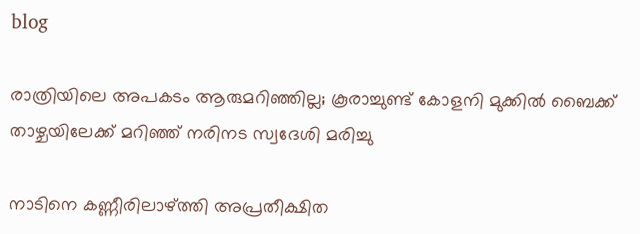blog

രാത്രിയിലെ അപകടം ആരുമറിഞ്ഞില്ല; കൂരാച്ചുണ്ട് കോളനി മുക്കിൽ ബൈക്ക് താഴ്ചയിലേക്ക് മറിഞ്ഞ് നരിനട സ്വദേശി മരിച്ചു

നാടിനെ കണ്ണീരിലാഴ്ത്തി അപ്രതീക്ഷിത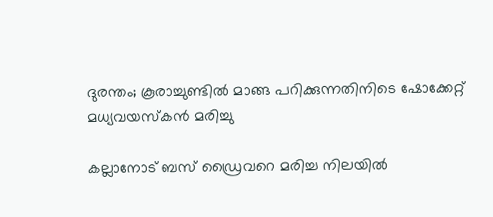ദുരന്തം; കൂരാച്ചുണ്ടിൽ മാങ്ങ പറിക്കുന്നതിനിടെ ഷോക്കേറ്റ് മധ്യവയസ്കൻ മരിച്ചു

കല്ലാനോട് ബസ് ഡ്രൈവറെ മരിച്ച നിലയിൽ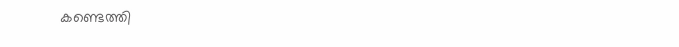കണ്ടെത്തി